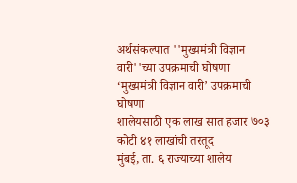अर्थसंकल्पात ''मुख्यमंत्री विज्ञान वारी''च्या उपक्रमाची घोषणा
‘मुख्यमंत्री विज्ञान वारी’ उपक्रमाची घोषणा
शालेयसाठी एक लाख सात हजार ७०३ कोटी ४१ लाखांची तरतूद
मुंबई, ता. ६ राज्याच्या शालेय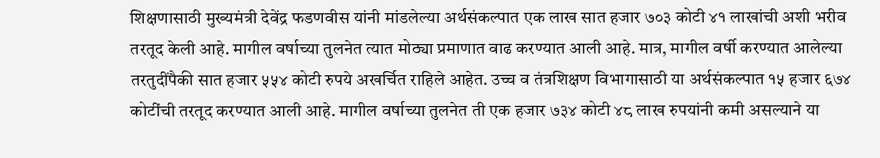शिक्षणासाठी मुख्यमंत्री देवेंद्र फडणवीस यांनी मांडलेल्या अर्थसंकल्पात एक लाख सात हजार ७०३ कोटी ४१ लाखांची अशी भरीव तरतूद केली आहे. मागील वर्षाच्या तुलनेत त्यात मोठ्या प्रमाणात वाढ करण्यात आली आहे. मात्र, मागील वर्षी करण्यात आलेल्या तरतुदींपैकी सात हजार ५५४ कोटी रुपये अखर्चित राहिले आहेत. उच्च व तंत्रशिक्षण विभागासाठी या अर्थसंकल्पात १५ हजार ६७४ कोटींची तरतूद करण्यात आली आहे. मागील वर्षाच्या तुलनेत ती एक हजार ७३४ कोटी ४८ लाख रुपयांनी कमी असल्याने या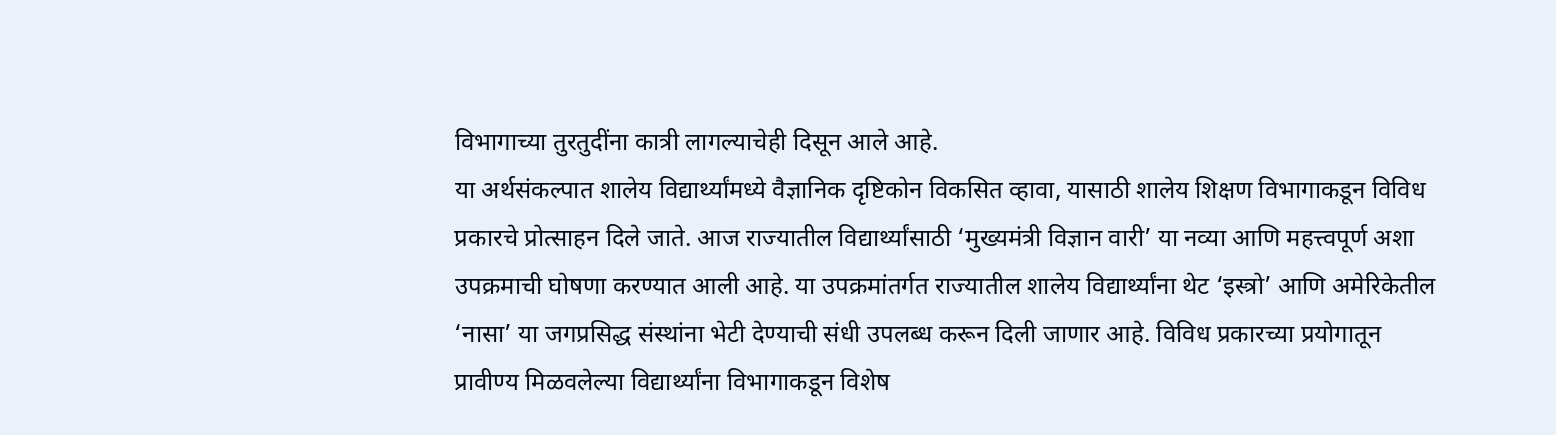विभागाच्या तुरतुदींना कात्री लागल्याचेही दिसून आले आहे.
या अर्थसंकल्पात शालेय विद्यार्थ्यांमध्ये वैज्ञानिक दृष्टिकोन विकसित व्हावा, यासाठी शालेय शिक्षण विभागाकडून विविध प्रकारचे प्रोत्साहन दिले जाते. आज राज्यातील विद्यार्थ्यांसाठी ‘मुख्यमंत्री विज्ञान वारी’ या नव्या आणि महत्त्वपूर्ण अशा उपक्रमाची घोषणा करण्यात आली आहे. या उपक्रमांतर्गत राज्यातील शालेय विद्यार्थ्यांना थेट ‘इस्त्रो’ आणि अमेरिकेतील ‘नासा’ या जगप्रसिद्ध संस्थांना भेटी देण्याची संधी उपलब्ध करून दिली जाणार आहे. विविध प्रकारच्या प्रयोगातून प्रावीण्य मिळवलेल्या विद्यार्थ्यांना विभागाकडून विशेष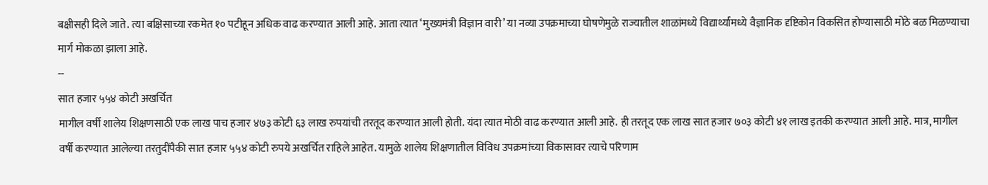बक्षीसही दिले जाते. त्या बक्षिसाच्या रकमेत १० पटीहून अधिक वाढ करण्यात आली आहे. आता त्यात ‘मुख्यमंत्री विज्ञान वारी’ या नव्या उपक्रमाच्या घोषणेमुळे राज्यातील शाळांमध्ये विद्यार्थ्यांमध्ये वैज्ञानिक दृष्टिकोन विकसित होण्यासाठी मोठे बळ मिळण्याचा मार्ग मोकळा झाला आहे.
--
सात हजार ५५४ कोटी अखर्चित
मागील वर्षी शालेय शिक्षणसाठी एक लाख पाच हजार ४७३ कोटी ६३ लाख रुपयांची तरतूद करण्यात आली होती. यंदा त्यात मोठी वाढ करण्यात आली आहे. ही तरतूद एक लाख सात हजार ७०३ कोटी ४१ लाख इतकी करण्यात आली आहे. मात्र, मागील वर्षी करण्यात आलेल्या तरतुदींपैकी सात हजार ५५४ कोटी रुपये अखर्चित राहिले आहेत. यामुळे शालेय शिक्षणातील विविध उपक्रमांच्या विकासावर त्याचे परिणाम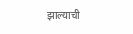झाल्याची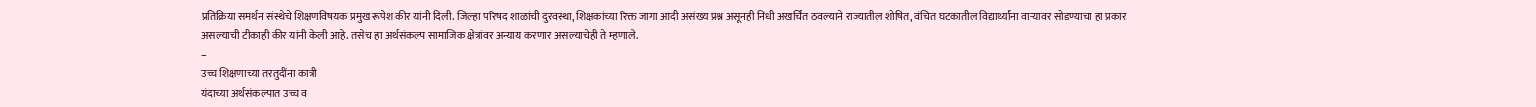प्रतिक्रिया समर्थन संस्थेचे शिक्षणविषयक प्रमुख रूपेश कीर यांनी दिली. जिल्हा परिषद शाळांची दुरवस्था, शिक्षकांच्या रिक्त जागा आदी असंख्य प्रश्न असूनही निधी अखर्चित ठवल्याने राज्यातील शोषित, वंचित घटकातील विद्यार्थ्यांना वाऱ्यावर सोडण्याचा हा प्रकार असल्याची टीकाही कीर यांनी केली आहे. तसेच हा अर्थसंकल्प सामाजिक क्षेत्रांवर अन्याय करणार असल्याचेही ते म्हणाले.
–
उच्च शिक्षणाच्या तरतुदींना कात्री
यंदाच्या अर्थसंकल्पात उच्च व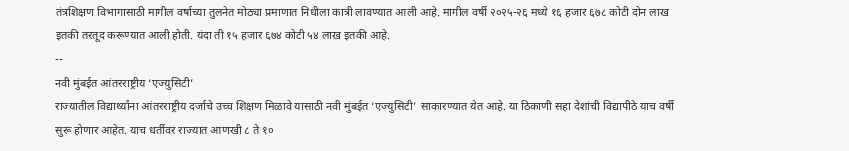तंत्रशिक्षण विभागासाठी मागील वर्षाच्या तुलनेत मोठ्या प्रमाणात निधीला कात्री लावण्यात आली आहे. मागील वर्षी २०२५-२६ मध्ये १६ हजार ६७८ कोटी दोन लाख इतकी तरतूद करूण्यात आली होती. यंदा ती १५ हजार ६७४ कोटी ५४ लाख इतकी आहे.
--
नवी मुंबईत आंतरराष्ट्रीय ‘एज्युसिटी’
राज्यातील विद्यार्थ्यांना आंतरराष्ट्रीय दर्जाचे उच्च शिक्षण मिळावे यासाठी नवी मुंबईत ‘एज्युसिटी’ साकारण्यात येत आहे. या ठिकाणी सहा देशांची विद्यापीठे याच वर्षी सुरू होणार आहेत. याच धर्तीवर राज्यात आणखी ८ ते १०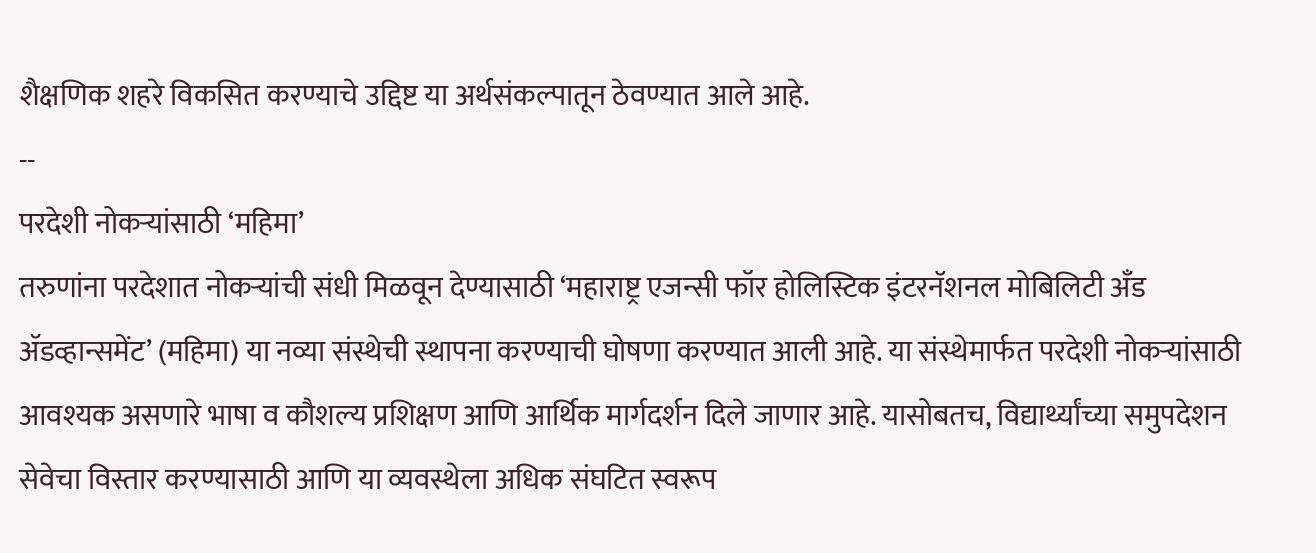शैक्षणिक शहरे विकसित करण्याचे उद्दिष्ट या अर्थसंकल्पातून ठेवण्यात आले आहे.
--
परदेशी नोकऱ्यांसाठी ‘महिमा’
तरुणांना परदेशात नोकऱ्यांची संधी मिळवून देण्यासाठी ‘महाराष्ट्र एजन्सी फॉर होलिस्टिक इंटरनॅशनल मोबिलिटी अँड ॲडव्हान्समेंट’ (महिमा) या नव्या संस्थेची स्थापना करण्याची घोषणा करण्यात आली आहे. या संस्थेमार्फत परदेशी नोकऱ्यांसाठी आवश्यक असणारे भाषा व कौशल्य प्रशिक्षण आणि आर्थिक मार्गदर्शन दिले जाणार आहे. यासोबतच, विद्यार्थ्यांच्या समुपदेशन सेवेचा विस्तार करण्यासाठी आणि या व्यवस्थेला अधिक संघटित स्वरूप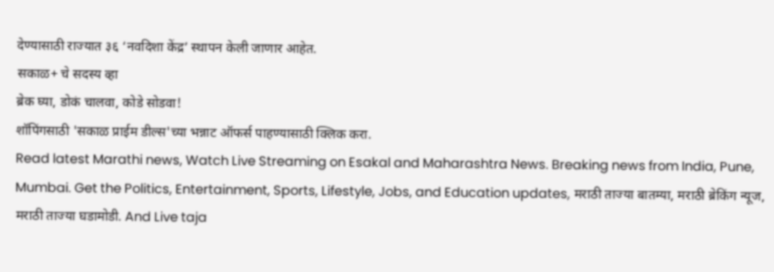देण्यासाठी राज्यात ३६ ‘नवदिशा केंद्र’ स्थापन केली जाणार आहेत.
सकाळ+ चे सदस्य व्हा
ब्रेक घ्या, डोकं चालवा, कोडे सोडवा!
शॉपिंगसाठी 'सकाळ प्राईम डील्स'च्या भन्नाट ऑफर्स पाहण्यासाठी क्लिक करा.
Read latest Marathi news, Watch Live Streaming on Esakal and Maharashtra News. Breaking news from India, Pune, Mumbai. Get the Politics, Entertainment, Sports, Lifestyle, Jobs, and Education updates, मराठी ताज्या बातम्या, मराठी ब्रेकिंग न्यूज, मराठी ताज्या घडामोडी. And Live taja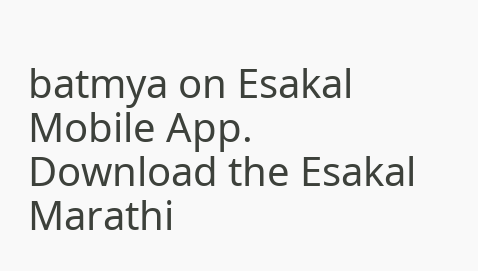batmya on Esakal Mobile App. Download the Esakal Marathi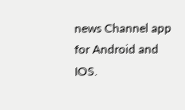news Channel app for Android and IOS.